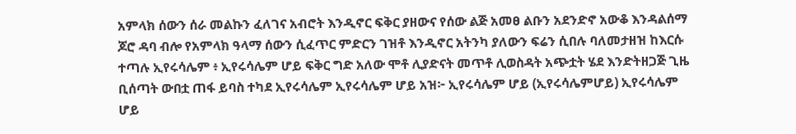አምላክ ሰውን ሰራ መልኩን ፈለገና አብሮት እንዲኖር ፍቅር ያዘውና የሰው ልጅ አመፀ ልቡን አደንድኖ አውቆ እንዳልሰማ ጆሮ ዳባ ብሎ የአምላክ ዓላማ ሰውን ሲፈጥር ምድርን ገዝቶ እንዲኖር አትንካ ያለውን ፍሬን ሲበሉ ባለመታዘዝ ከእርሱ ተጣሉ ኢየሩሳሌም ፥ ኢየሩሳሌም ሆይ ፍቅር ግድ አለው ሞቶ ሊያድናት መጥቶ ሊወስዳት አጭቷት ሄደ እንድትዘጋጅ ጊዜ ቢሰጣት ውበቷ ጠፋ ይባስ ተካደ ኢየሩሳሌም ኢየሩሳሌም ሆይ አዝ፦ ኢየሩሳሌም ሆይ (ኢየሩሳሌምሆይ) ኢየሩሳሌም ሆይ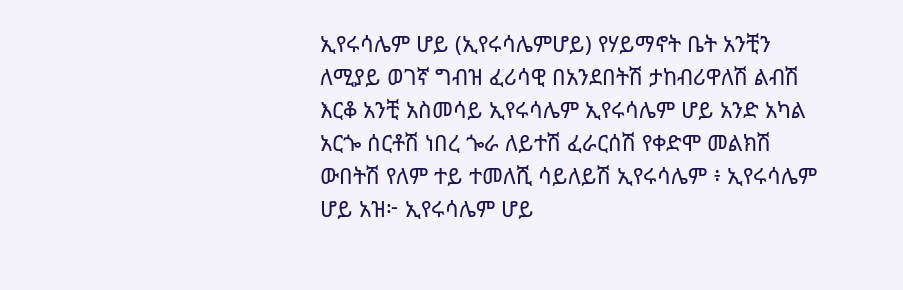ኢየሩሳሌም ሆይ (ኢየሩሳሌምሆይ) የሃይማኖት ቤት አንቺን ለሚያይ ወገኛ ግብዝ ፈሪሳዊ በአንደበትሽ ታከብሪዋለሽ ልብሽ እርቆ አንቺ አስመሳይ ኢየሩሳሌም ኢየሩሳሌም ሆይ አንድ አካል አርጐ ሰርቶሽ ነበረ ጐራ ለይተሽ ፈራርሰሽ የቀድሞ መልክሽ ውበትሽ የለም ተይ ተመለሺ ሳይለይሽ ኢየሩሳሌም ፥ ኢየሩሳሌም ሆይ አዝ፦ ኢየሩሳሌም ሆይ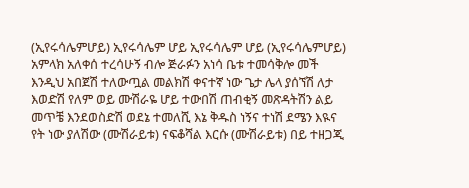(ኢየሩሳሌምሆይ) ኢየሩሳሌም ሆይ ኢየሩሳሌም ሆይ (ኢየሩሳሌምሆይ) አምላክ አለቀሰ ተረሳሁኝ ብሎ ጅራፉን አነሳ ቤቱ ተመሳቅሎ መች እንዲህ አበጀሽ ተለውጧል መልክሽ ቀናተኛ ነው ጌታ ሌላ ያሰኘሽ ለታ እወድሽ የለም ወይ ሙሽራዬ ሆይ ተውበሽ ጠብቂኝ መጽዳትሽን ልይ መጥቼ እንደወስድሽ ወደኔ ተመለሺ እኔ ቅዱስ ነኝና ተነሽ ደሜን እዪና የት ነው ያለሽው (ሙሽራይቱ) ናፍቆሻል እርሱ (ሙሽራይቱ) በይ ተዘጋጂ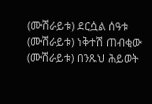(ሙሽራይቱ) ደርሷል ሰዓቱ (ሙሽራይቱ) ነቅተሽ ጠብቂው (ሙሽራይቱ) በንጹህ ሕይወት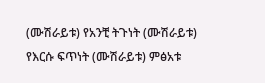(ሙሽራይቱ) የአንቺ ትጉነት (ሙሽራይቱ) የእርሱ ፍጥነት (ሙሽራይቱ) ምፅአቱ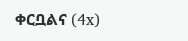ቀርቧልና (4x)